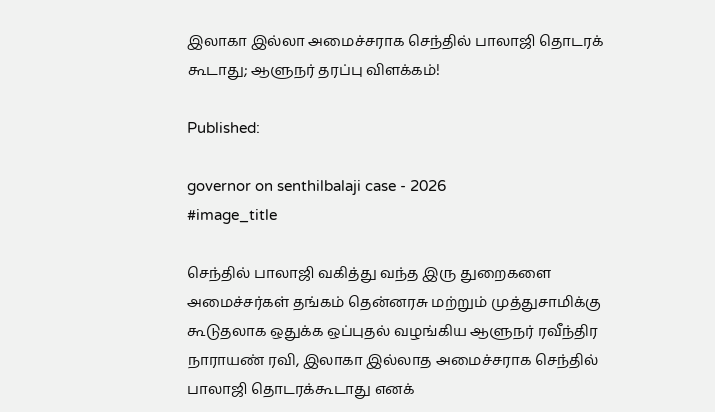இலாகா இல்லா அமைச்சராக செந்தில் பாலாஜி தொடரக் கூடாது; ஆளுநர் தரப்பு விளக்கம்!

Published:

governor on senthilbalaji case - 2026
#image_title

செந்தில் பாலாஜி வகித்து வந்த இரு துறைகளை அமைச்சர்கள் தங்கம் தென்னரசு மற்றும் முத்துசாமிக்கு கூடுதலாக ஒதுக்க ஒப்புதல் வழங்கிய ஆளுநர் ரவீந்திர நாராயண் ரவி, இலாகா இல்லாத அமைச்சராக செந்தில் பாலாஜி தொடரக்கூடாது எனக்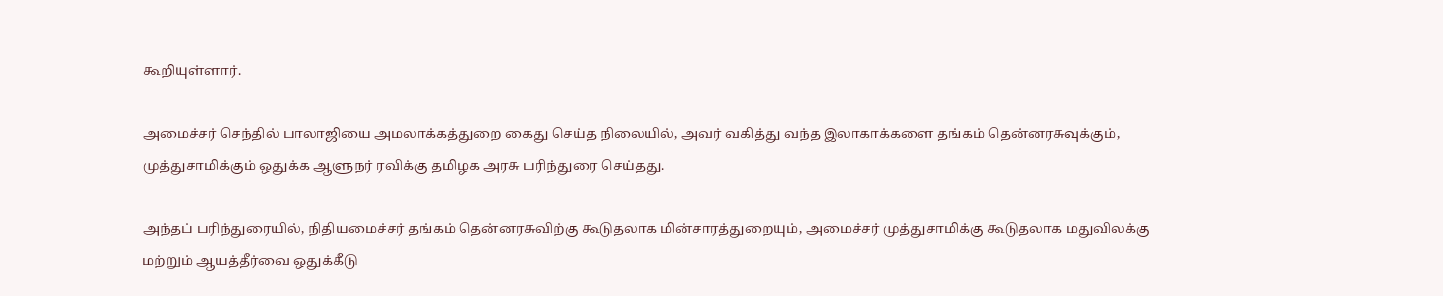கூறியுள்ளார்.

அமைச்சர் செந்தில் பாலாஜியை அமலாக்கத்துறை கைது செய்த நிலையில், அவர் வகித்து வந்த இலாகாக்களை தங்கம் தென்னரசுவுக்கும், முத்துசாமிக்கும் ஒதுக்க ஆளுநர் ரவிக்கு தமிழக அரசு பரிந்துரை செய்தது.

அந்தப் பரிந்துரையில், நிதியமைச்சர் தங்கம் தென்னரசுவிற்கு கூடுதலாக மின்சாரத்துறையும், அமைச்சர் முத்துசாமிக்கு கூடுதலாக மதுவிலக்கு மற்றும் ஆயத்தீர்வை ஒதுக்கீடு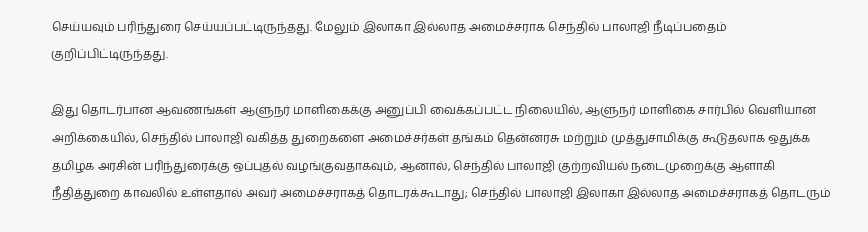செய்யவும் பரிந்துரை செய்யப்பட்டிருந்தது. மேலும் இலாகா இல்லாத அமைச்சராக செந்தில் பாலாஜி நீடிப்பதைம் குறிப்பிட்டிருந்தது.

இது தொடர்பான ஆவணங்கள் ஆளுநர் மாளிகைக்கு அனுப்பி வைக்கப்பட்ட நிலையில், ஆளுநர் மாளிகை சார்பில் வெளியான அறிக்கையில், செந்தில் பாலாஜி வகித்த துறைகளை அமைச்சர்கள் தங்கம் தென்னரசு மற்றும் முத்துசாமிக்கு கூடுதலாக ஒதுக்க தமிழக அரசின் பரிந்துரைக்கு ஒப்புதல் வழங்குவதாகவும், ஆனால், செந்தில் பாலாஜி குற்றவியல் நடைமுறைக்கு ஆளாகி நீதித்துறை காவலில் உள்ளதால் அவர் அமைச்சராகத் தொடரக்கூடாது; செந்தில் பாலாஜி இலாகா இல்லாத அமைச்சராகத் தொடரும்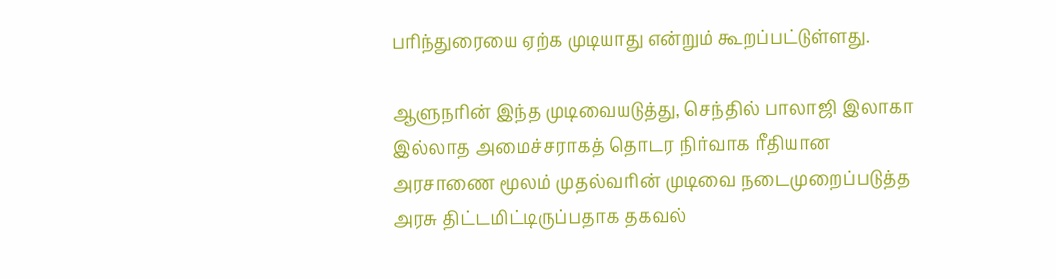பரிந்துரையை ஏற்க முடியாது என்றும் கூறப்பட்டுள்ளது.

ஆளுநரின் இந்த முடிவையடுத்து, செந்தில் பாலாஜி இலாகா இல்லாத அமைச்சராகத் தொடர நிர்வாக ரீதியான அரசாணை மூலம் முதல்வரின் முடிவை நடைமுறைப்படுத்த அரசு திட்டமிட்டிருப்பதாக தகவல்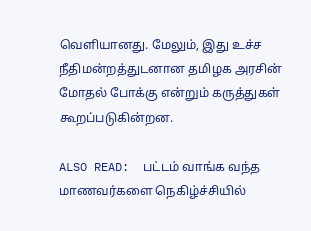வெளியானது. மேலும், இது உச்ச நீதிமன்றத்துடனான தமிழக அரசின் மோதல் போக்கு என்றும் கருத்துகள் கூறப்படுகின்றன.

ALSO READ:  பட்டம் வாங்க வந்த மாணவர்களை நெகிழ்ச்சியில்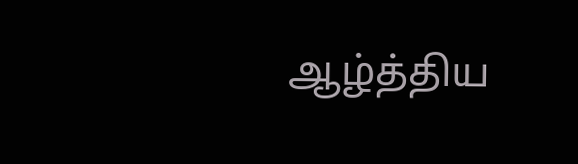ஆழ்த்திய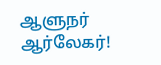ஆளுநர் ஆர்லேகர்!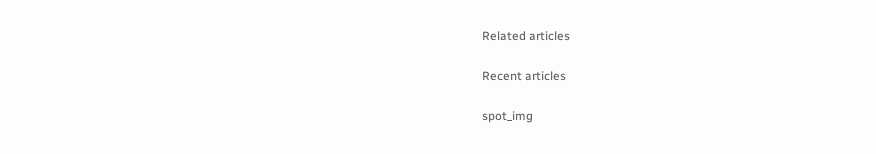Related articles

Recent articles

spot_img